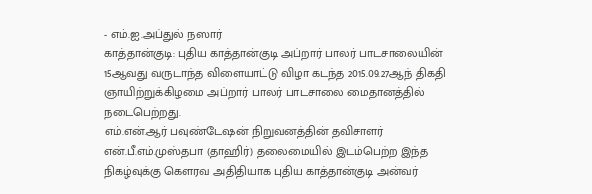- எம்.ஐ.அப்துல் நஸார்
காத்தான்குடி: புதிய காத்தான்குடி அப்றார் பாலர் பாடசாலையின் 15ஆவது வருடாந்த விளையாட்டு விழா கடந்த 2015.09.27ஆந் திகதி ஞாயிற்றுக்கிழமை அப்றார் பாலர் பாடசாலை மைதானத்தில் நடைபெற்றது.
எம்.என்.ஆர் பவுண்டேஷன் நிறுவனத்தின் தவிசாளர் என்.பீ.எம்.முஸ்தபா (தாஹிர்) தலைமையில் இடம்பெற்ற இந்த நிகழ்வுக்கு கௌரவ அதிதியாக புதிய காத்தான்குடி அன்வர்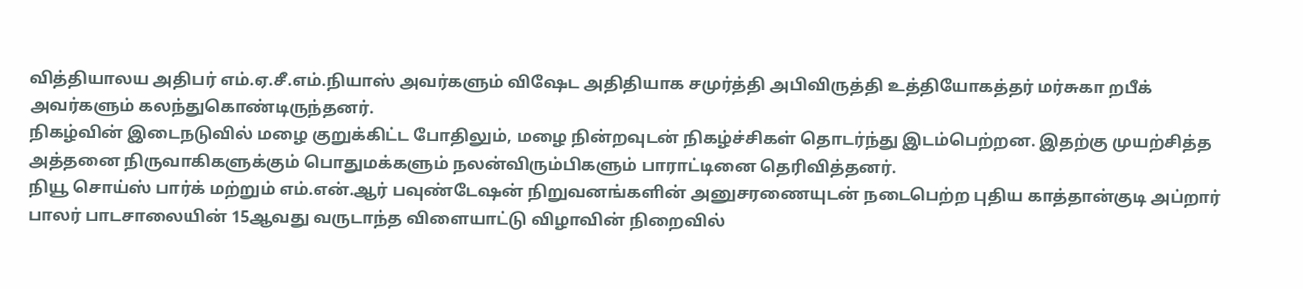வித்தியாலய அதிபர் எம்.ஏ.சீ.எம்.நியாஸ் அவர்களும் விஷேட அதிதியாக சமுர்த்தி அபிவிருத்தி உத்தியோகத்தர் மர்சுகா றபீக் அவர்களும் கலந்துகொண்டிருந்தனர்.
நிகழ்வின் இடைநடுவில் மழை குறுக்கிட்ட போதிலும், மழை நின்றவுடன் நிகழ்ச்சிகள் தொடர்ந்து இடம்பெற்றன. இதற்கு முயற்சித்த அத்தனை நிருவாகிகளுக்கும் பொதுமக்களும் நலன்விரும்பிகளும் பாராட்டினை தெரிவித்தனர்.
நியூ சொய்ஸ் பார்க் மற்றும் எம்.என்.ஆர் பவுண்டேஷன் நிறுவனங்களின் அனுசரணையுடன் நடைபெற்ற புதிய காத்தான்குடி அப்றார் பாலர் பாடசாலையின் 15ஆவது வருடாந்த விளையாட்டு விழாவின் நிறைவில்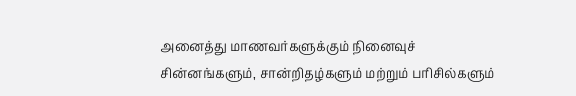அனைத்து மாணவர்களுக்கும் நினைவுச் சின்னங்களும், சான்றிதழ்களும் மற்றும் பரிசில்களும்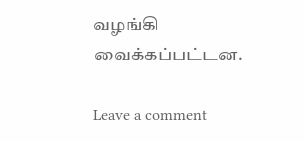வழங்கி வைக்கப்பட்டன.

Leave a comment